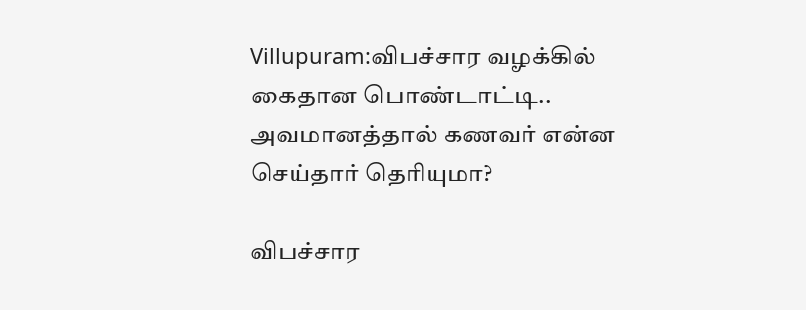Villupuram:விபச்சார வழக்கில் கைதான பொண்டாட்டி.. அவமானத்தால் கணவர் என்ன செய்தார் தெரியுமா?

விபச்சார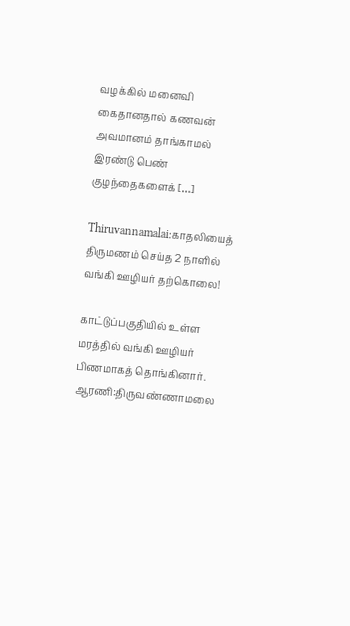வழக்கில் மனைவி கைதானதால் கணவன் அவமானம் தாங்காமல் இரண்டு பெண் குழந்தைகளைக் […]

Thiruvannamalai:காதலியைத் திருமணம் செய்த 2 நாளில் வங்கி ஊழியர் தற்கொலை!

காட்டுப்பகுதியில் உள்ள மரத்தில் வங்கி ஊழியர் பிணமாகத் தொங்கினார். ஆரணி:திருவண்ணாமலை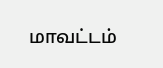மாவட்டம்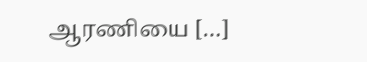ஆரணியை […]